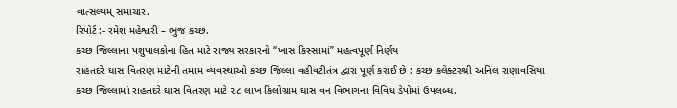વાત્સલ્યમ્ સમાચાર.
રિપોર્ટ :- રમેશ મહેશ્વરી – ભુજ કચ્છ.
કચ્છ જિલ્લાના પશુપાલકોના હિત માટે રાજ્ય સરકારનો “ખાસ કિસ્સામાં” મહત્વપૂર્ણ નિર્ણય
રાહતદરે ઘાસ વિતરણ માટેની તમામ વ્યવસ્થાઓ કચ્છ જિલ્લા વહીવટીતંત્ર દ્વારા પૂર્ણ કરાઈ છે : કચ્છ કલેક્ટરશ્રી અનિલ રાણાવસિયા
કચ્છ જિલ્લામાં રાહતદરે ઘાસ વિતરણ માટે ૨૮ લાખ કિલોગ્રામ ઘાસ વન વિભાગના વિવિધ ડેપોમાં ઉપલબ્ધ.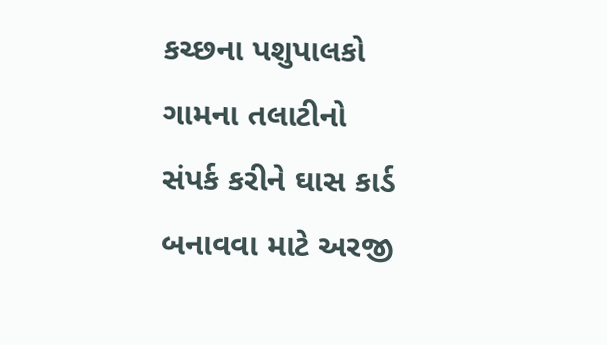કચ્છના પશુપાલકો ગામના તલાટીનો સંપર્ક કરીને ઘાસ કાર્ડ બનાવવા માટે અરજી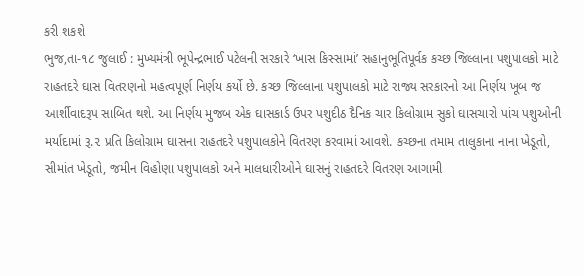કરી શકશે
ભુજ,તા-૧૮ જુલાઈ : મુખ્યમંત્રી ભૂપેન્દ્રભાઈ પટેલની સરકારે ‘ખાસ કિસ્સામાં’ સહાનુભૂતિપૂર્વક કચ્છ જિલ્લાના પશુપાલકો માટે રાહતદરે ઘાસ વિતરણનો મહત્વપૂર્ણ નિર્ણય કર્યો છે. કચ્છ જિલ્લાના પશુપાલકો માટે રાજ્ય સરકારનો આ નિર્ણય ખૂબ જ આર્શીવાદરૂપ સાબિત થશે. આ નિર્ણય મુજબ એક ઘાસકાર્ડ ઉપર પશુદીઠ દૈનિક ચાર કિલોગ્રામ સુકો ઘાસચારો પાંચ પશુઓની મર્યાદામાં રૂ.૨ પ્રતિ કિલોગ્રામ ઘાસના રાહતદરે પશુપાલકોને વિતરણ કરવામાં આવશે. કચ્છના તમામ તાલુકાના નાના ખેડૂતો, સીમાંત ખેડૂતો, જમીન વિહોણા પશુપાલકો અને માલધારીઓને ઘાસનું રાહતદરે વિતરણ આગામી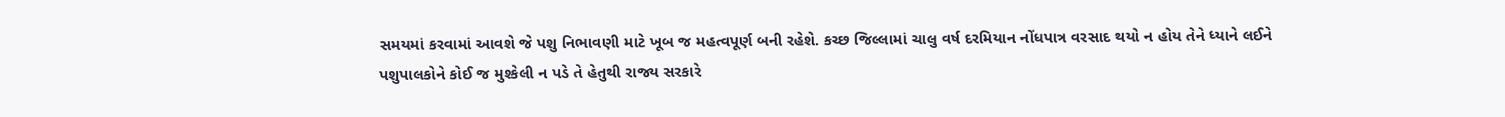સમયમાં કરવામાં આવશે જે પશુ નિભાવણી માટે ખૂબ જ મહત્વપૂર્ણ બની રહેશે. કચ્છ જિલ્લામાં ચાલુ વર્ષ દરમિયાન નોંધપાત્ર વરસાદ થયો ન હોય તેને ધ્યાને લઈને પશુપાલકોને કોઈ જ મુશ્કેલી ન પડે તે હેતુથી રાજ્ય સરકારે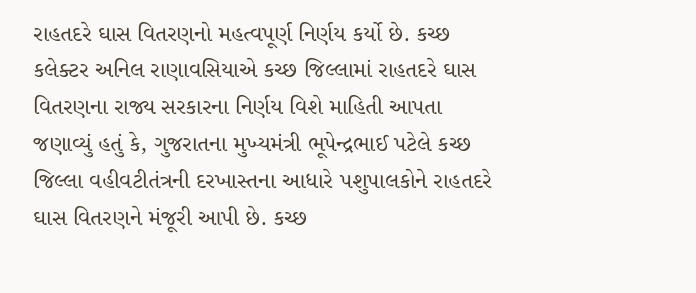રાહતદરે ઘાસ વિતરણનો મહત્વપૂર્ણ નિર્ણય કર્યો છે. કચ્છ કલેક્ટર અનિલ રાણાવસિયાએ કચ્છ જિલ્લામાં રાહતદરે ઘાસ વિતરણના રાજ્ય સરકારના નિર્ણય વિશે માહિતી આપતા જણાવ્યું હતું કે, ગુજરાતના મુખ્યમંત્રી ભૂપેન્દ્રભાઈ પટેલે કચ્છ જિલ્લા વહીવટીતંત્રની દરખાસ્તના આધારે પશુપાલકોને રાહતદરે ઘાસ વિતરણને મંજૂરી આપી છે. કચ્છ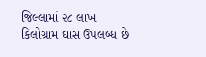જિલ્લામાં ૨૮ લાખ કિલોગ્રામ ઘાસ ઉપલબ્ધ છે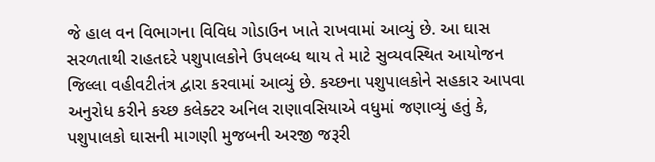જે હાલ વન વિભાગના વિવિધ ગોડાઉન ખાતે રાખવામાં આવ્યું છે. આ ઘાસ સરળતાથી રાહતદરે પશુપાલકોને ઉપલબ્ધ થાય તે માટે સુવ્યવસ્થિત આયોજન જિલ્લા વહીવટીતંત્ર દ્વારા કરવામાં આવ્યું છે. કચ્છના પશુપાલકોને સહકાર આપવા અનુરોધ કરીને કચ્છ કલેક્ટર અનિલ રાણાવસિયાએ વધુમાં જણાવ્યું હતું કે, પશુપાલકો ઘાસની માગણી મુજબની અરજી જરૂરી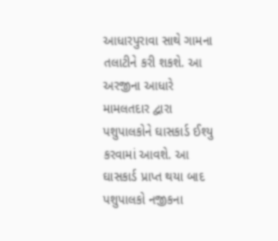આધારપુરાવા સાથે ગામના તલાટીને કરી શકશે. આ અરજીના આધારે મામલતદાર દ્વારા પશુપાલકોને ઘાસકાર્ડ ઈશ્યુ કરવામાં આવશે. આ ઘાસકાર્ડ પ્રાપ્ત થયા બાદ પશુપાલકો નજીકના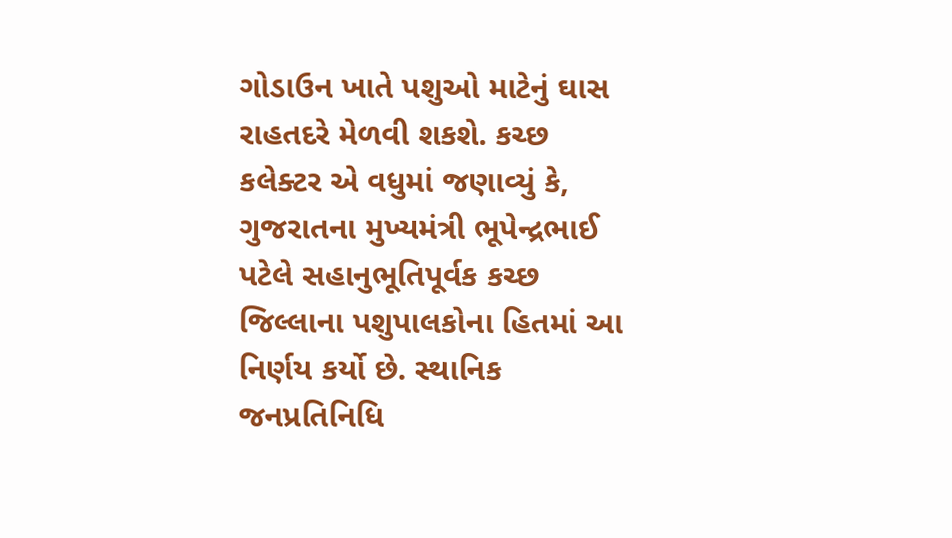ગોડાઉન ખાતે પશુઓ માટેનું ઘાસ રાહતદરે મેળવી શકશે. કચ્છ કલેક્ટર એ વધુમાં જણાવ્યું કે, ગુજરાતના મુખ્યમંત્રી ભૂપેન્દ્રભાઈ પટેલે સહાનુભૂતિપૂર્વક કચ્છ જિલ્લાના પશુપાલકોના હિતમાં આ નિર્ણય કર્યો છે. સ્થાનિક જનપ્રતિનિધિ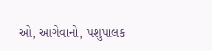ઓ, આગેવાનો, પશુપાલક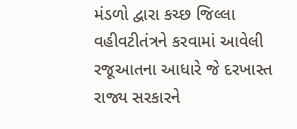મંડળો દ્વારા કચ્છ જિલ્લા વહીવટીતંત્રને કરવામાં આવેલી રજૂઆતના આધારે જે દરખાસ્ત રાજ્ય સરકારને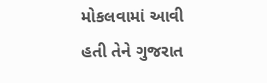મોકલવામાં આવી હતી તેને ગુજરાત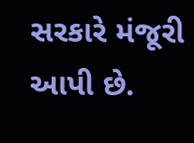સરકારે મંજૂરી આપી છે.